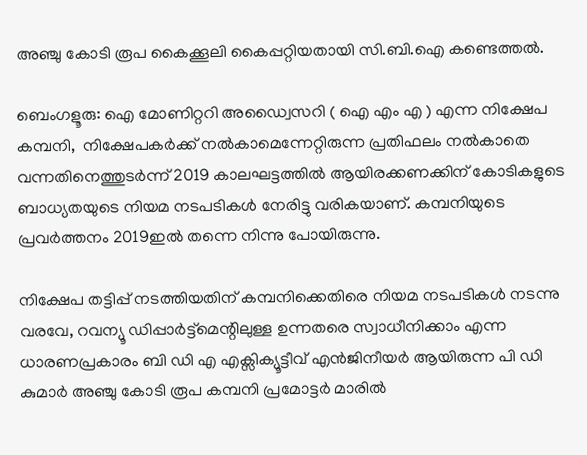അഞ്ചു കോടി രൂപ കൈക്കൂലി കൈപ്പറ്റിയതായി സി.ബി.ഐ കണ്ടെത്തൽ.

ബെംഗളൂരു: ഐ മോണിറ്ററി അഡ്വൈസറി ( ഐ എം എ ) എന്ന നിക്ഷേപ കമ്പനി,  നിക്ഷേപകർക്ക് നൽകാമെന്നേറ്റിരുന്ന പ്രതിഫലം നൽകാതെ വന്നതിനെത്തുടർന്ന് 2019 കാലഘട്ടത്തിൽ ആയിരക്കണക്കിന് കോടികളുടെ ബാധ്യതയുടെ നിയമ നടപടികൾ നേരിട്ടു വരികയാണ്. കമ്പനിയുടെ പ്രവർത്തനം 2019ഇൽ തന്നെ നിന്നു പോയിരുന്നു.

നിക്ഷേപ തട്ടിപ്പ് നടത്തിയതിന് കമ്പനിക്കെതിരെ നിയമ നടപടികൾ നടന്നു വരവേ, റവന്യൂ ഡിപ്പാർട്ട്മെന്റിലുള്ള ഉന്നതരെ സ്വാധീനിക്കാം എന്ന ധാരണപ്രകാരം ബി ഡി എ എക്സിക്യൂട്ടീവ് എൻജിനീയർ ആയിരുന്ന പി ഡി കുമാർ അഞ്ചു കോടി രൂപ കമ്പനി പ്രമോട്ടർ മാരിൽ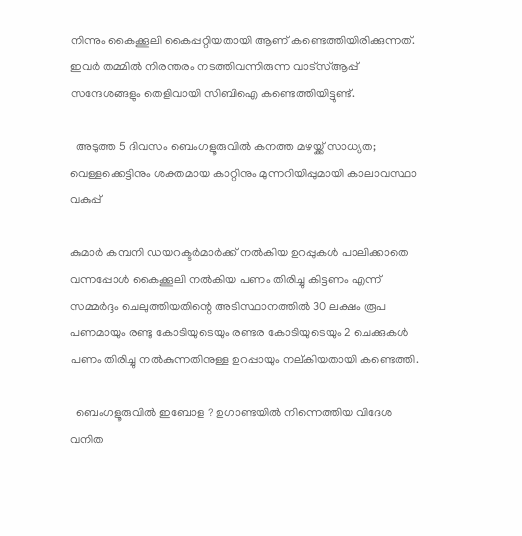നിന്നും കൈക്കൂലി കൈപ്പറ്റിയതായി ആണ് കണ്ടെത്തിയിരിക്കുന്നത്. ഇവർ തമ്മിൽ നിരന്തരം നടത്തിവന്നിരുന്ന വാട്സ്ആപ്പ് സന്ദേശങ്ങളും തെളിവായി സിബിഐ കണ്ടെത്തിയിട്ടുണ്ട്.

  അടുത്ത 5 ദിവസം ബെംഗളൂരുവിൽ കനത്ത മഴയ്ക്ക് സാധ്യത; വെള്ളക്കെട്ടിനും ശക്തമായ കാറ്റിനും മുന്നറിയിപ്പുമായി കാലാവസ്ഥാ വകുപ്പ്

കുമാർ കമ്പനി ഡയറക്ടർമാർക്ക് നൽകിയ ഉറപ്പുകൾ പാലിക്കാതെ വന്നപ്പോൾ കൈക്കൂലി നൽകിയ പണം തിരിച്ചു കിട്ടണം എന്ന് സമ്മർദ്ദം ചെലുത്തിയതിന്റെ അടിസ്ഥാനത്തിൽ 30 ലക്ഷം രൂപ പണമായും രണ്ടു കോടിയുടെയും രണ്ടര കോടിയുടെയും 2 ചെക്കുകൾ പണം തിരിച്ചു നൽകുന്നതിനുള്ള ഉറപ്പായും നല്കിയതായി കണ്ടെത്തി.

  ബെംഗളൂരുവിൽ ഇബോള ? ഉഗാണ്ടയിൽ നിന്നെത്തിയ വിദേശ വനിത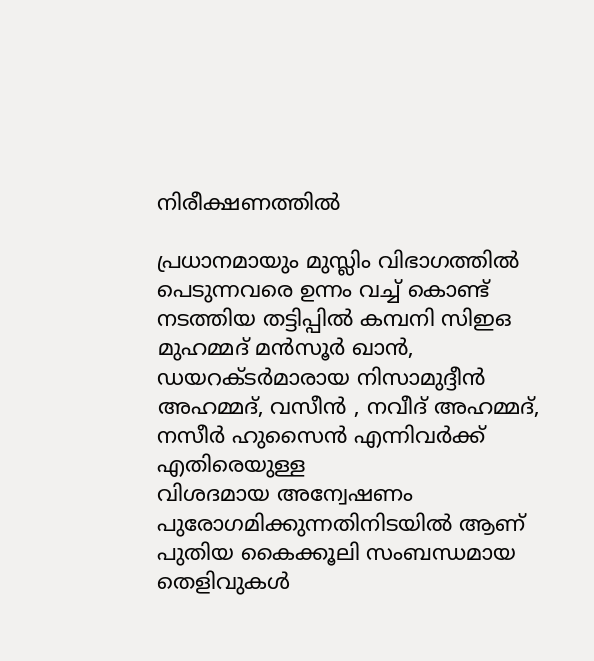നിരീക്ഷണത്തിൽ

പ്രധാനമായും മുസ്ലിം വിഭാഗത്തിൽ പെടുന്നവരെ ഉന്നം വച്ച് കൊണ്ട് നടത്തിയ തട്ടിപ്പിൽ കമ്പനി സിഇഒ മുഹമ്മദ് മൻസൂർ ഖാൻ, ഡയറക്ടർമാരായ നിസാമുദ്ദീൻ അഹമ്മദ്, വസീൻ , നവീദ് അഹമ്മദ്, നസീർ ഹുസൈൻ എന്നിവർക്ക് എതിരെയുള്ള
വിശദമായ അന്വേഷണം പുരോഗമിക്കുന്നതിനിടയിൽ ആണ് പുതിയ കൈക്കൂലി സംബന്ധമായ തെളിവുകൾ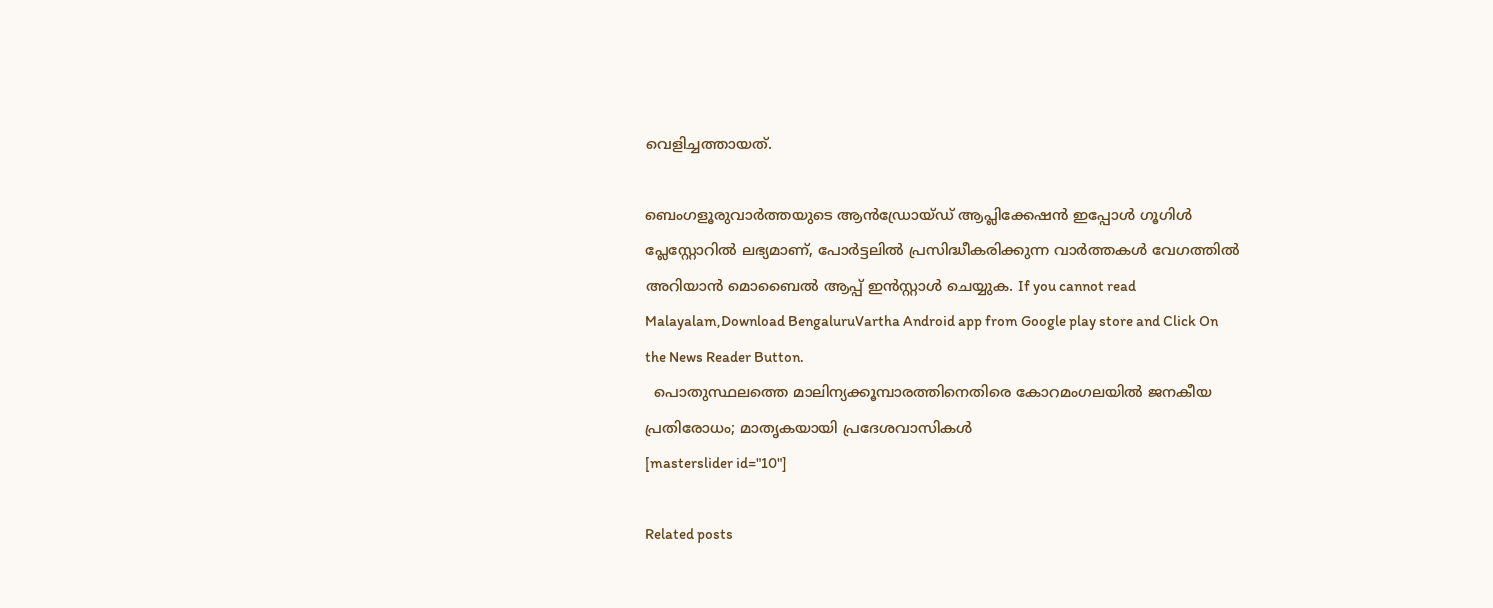വെളിച്ചത്തായത്.

ബെംഗളൂരുവാർത്തയുടെ ആൻഡ്രോയ്ഡ് ആപ്ലിക്കേഷൻ ഇപ്പോൾ ഗൂഗിൾ പ്ലേസ്റ്റോറിൽ ലഭ്യമാണ്, പോർട്ടലിൽ പ്രസിദ്ധീകരിക്കുന്ന വാർത്തകൾ വേഗത്തിൽ അറിയാൻ മൊബൈൽ ആപ്പ് ഇൻസ്റ്റാൾ ചെയ്യുക. If you cannot read Malayalam,Download BengaluruVartha Android app from Google play store and Click On the News Reader Button.
  പൊതുസ്ഥലത്തെ മാലിന്യക്കൂമ്പാരത്തിനെതിരെ കോറമംഗലയിൽ ജനകീയ പ്രതിരോധം; മാതൃകയായി പ്രദേശവാസികൾ
[masterslider id="10"]

Related posts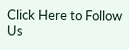Click Here to Follow Us